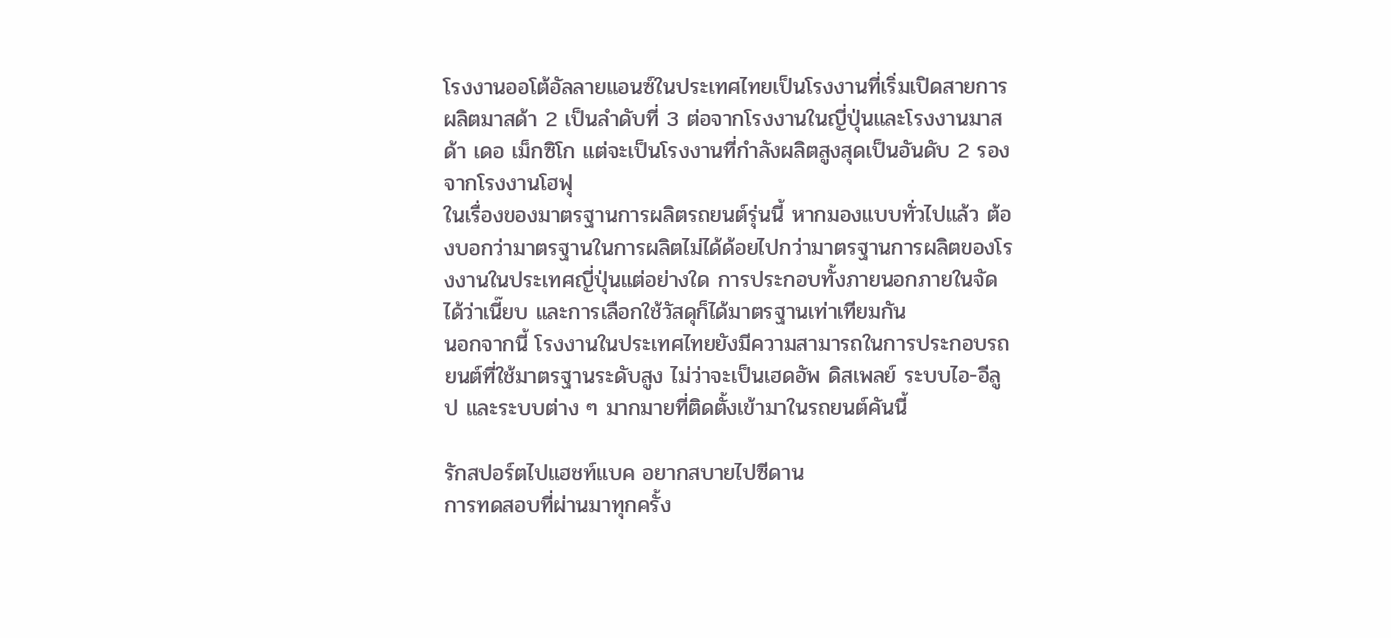โรงงานออโต้อัลลายแอนซ์ในประเทศไทยเป็นโรงงานที่เริ่มเปิดสายการผลิตมาสด้า 2 เป็นลำดับที่ 3 ต่อจากโรงงานในญี่ปุ่นและโรงงานมาสด้า เดอ เม็กซิโก แต่จะเป็นโรงงานที่กำลังผลิตสูงสุดเป็นอันดับ 2 รองจากโรงงานโฮฟุ
ในเรื่องของมาตรฐานการผลิตรถยนต์รุ่นนี้ หากมองแบบทั่วไปแล้ว ต้องบอกว่ามาตรฐานในการผลิตไม่ได้ด้อยไปกว่ามาตรฐานการผลิตของโรงงานในประเทศญี่ปุ่นแต่อย่างใด การประกอบทั้งภายนอกภายในจัดได้ว่าเนี๊ยบ และการเลือกใช้วัสดุก็ได้มาตรฐานเท่าเทียมกัน
นอกจากนี้ โรงงานในประเทศไทยยังมีความสามารถในการประกอบรถยนต์ที่ใช้มาตรฐานระดับสูง ไม่ว่าจะเป็นเฮดอัพ ดิสเพลย์ ระบบไอ-อีลูป และระบบต่าง ๆ มากมายที่ติดตั้งเข้ามาในรถยนต์คันนี้

รักสปอร์ตไปแฮชท์แบค อยากสบายไปซีดาน
การทดสอบที่ผ่านมาทุกครั้ง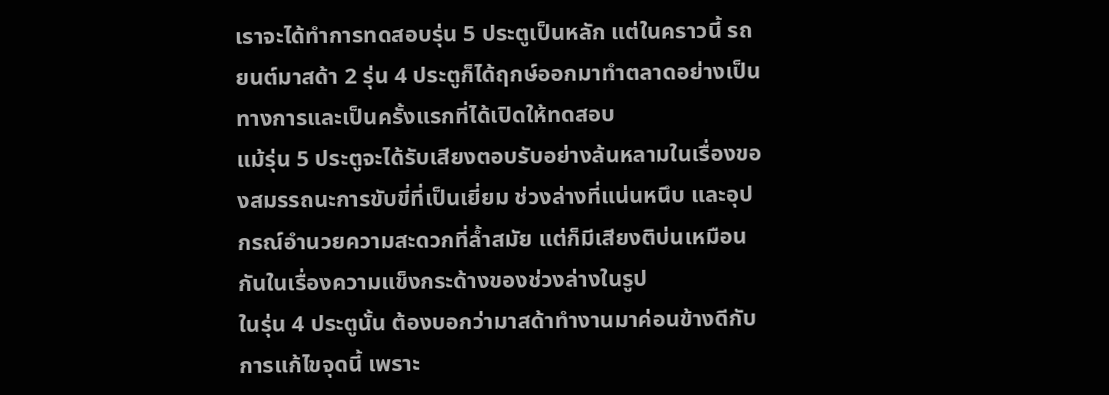เราจะได้ทำการทดสอบรุ่น 5 ประตูเป็นหลัก แต่ในคราวนี้ รถยนต์มาสด้า 2 รุ่น 4 ประตูก็ได้ฤกษ์ออกมาทำตลาดอย่างเป็นทางการและเป็นครั้งแรกที่ได้เปิดให้ทดสอบ
แม้รุ่น 5 ประตูจะได้รับเสียงตอบรับอย่างล้นหลามในเรื่องของสมรรถนะการขับขี่ที่เป็นเยี่ยม ช่วงล่างที่แน่นหนึบ และอุปกรณ์อำนวยความสะดวกที่ล้ำสมัย แต่ก็มีเสียงติบ่นเหมือนกันในเรื่องความแข็งกระด้างของช่วงล่างในรูป
ในรุ่น 4 ประตูนั้น ต้องบอกว่ามาสด้าทำงานมาค่อนข้างดีกับการแก้ไขจุดนี้ เพราะ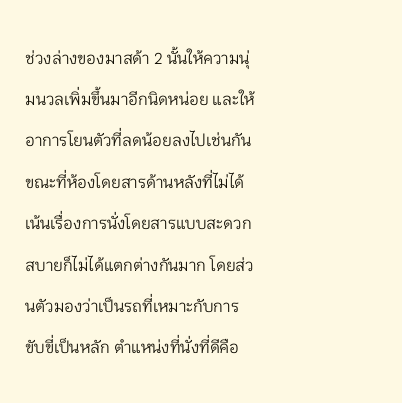ช่วงล่างของมาสด้า 2 นั้นให้ความนุ่มนวลเพิ่มขึ้นมาอีกนิดหน่อย และให้อาการโยนตัวที่ลดน้อยลงไปเช่นกัน
ขณะที่ห้องโดยสารด้านหลังที่ไม่ได้เน้นเรื่องการนั่งโดยสารแบบสะดวกสบายก็ไม่ได้แตกต่างกันมาก โดยส่วนตัวมองว่าเป็นรถที่เหมาะกับการขับขี่เป็นหลัก ตำแหน่งที่นั่งที่ดีคือ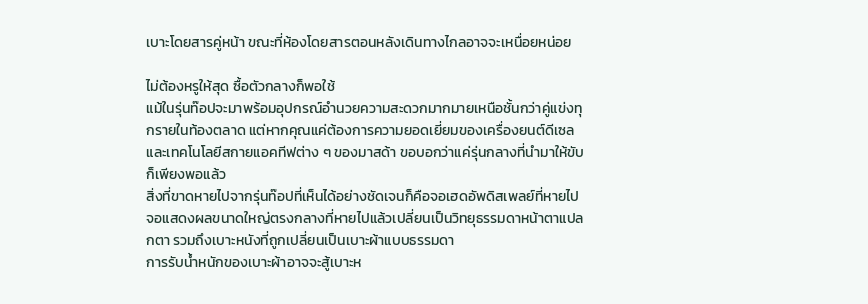เบาะโดยสารคู่หน้า ขณะที่ห้องโดยสารตอนหลังเดินทางไกลอาจจะเหนื่อยหน่อย

ไม่ต้องหรูให้สุด ซื้อตัวกลางก็พอใช้
แม้ในรุ่นท๊อปจะมาพร้อมอุปกรณ์อำนวยความสะดวกมากมายเหนือชั้นกว่าคู่แข่งทุกรายในท้องตลาด แต่หากคุณแค่ต้องการความยอดเยี่ยมของเครื่องยนต์ดีเซล และเทคโนโลยีสกายแอคทีฟต่าง ๆ ของมาสด้า ขอบอกว่าแค่รุ่นกลางที่นำมาให้ขับก็เพียงพอแล้ว
สิ่งที่ขาดหายไปจากรุ่นท๊อปที่เห็นได้อย่างชัดเจนก็คือจอเฮดอัพดิสเพลย์ที่หายไป จอแสดงผลขนาดใหญ่ตรงกลางที่หายไปแล้วเปลี่ยนเป็นวิทยุธรรมดาหน้าตาแปลกตา รวมถึงเบาะหนังที่ถูกเปลี่ยนเป็นเบาะผ้าแบบธรรมดา
การรับน้ำหนักของเบาะผ้าอาจจะสู้เบาะห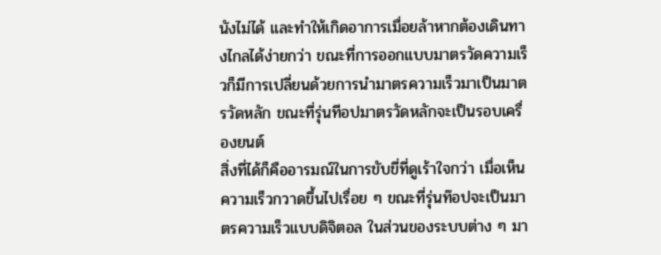นังไม่ได้ และทำให้เกิดอาการเมื่อยล้าหากต้องเดินทางไกลได้ง่ายกว่า ขณะที่การออกแบบมาตรวัดความเร็วก็มีการเปลี่ยนด้วยการนำมาตรความเร็วมาเป็นมาตรวัดหลัก ขณะที่รุ่นทีอปมาตรวัดหลักจะเป็นรอบเครื่องยนต์
สิ่งที่ได้ก็คืออารมณ์ในการขับขี่ที่ดูเร้าใจกว่า เมื่อเห็นความเร็วกวาดขึ้นไปเรื่อย ๆ ขณะที่รุ่นท๊อปจะเป็นมาตรความเร็วแบบดิจิตอล ในส่วนของระบบต่าง ๆ มา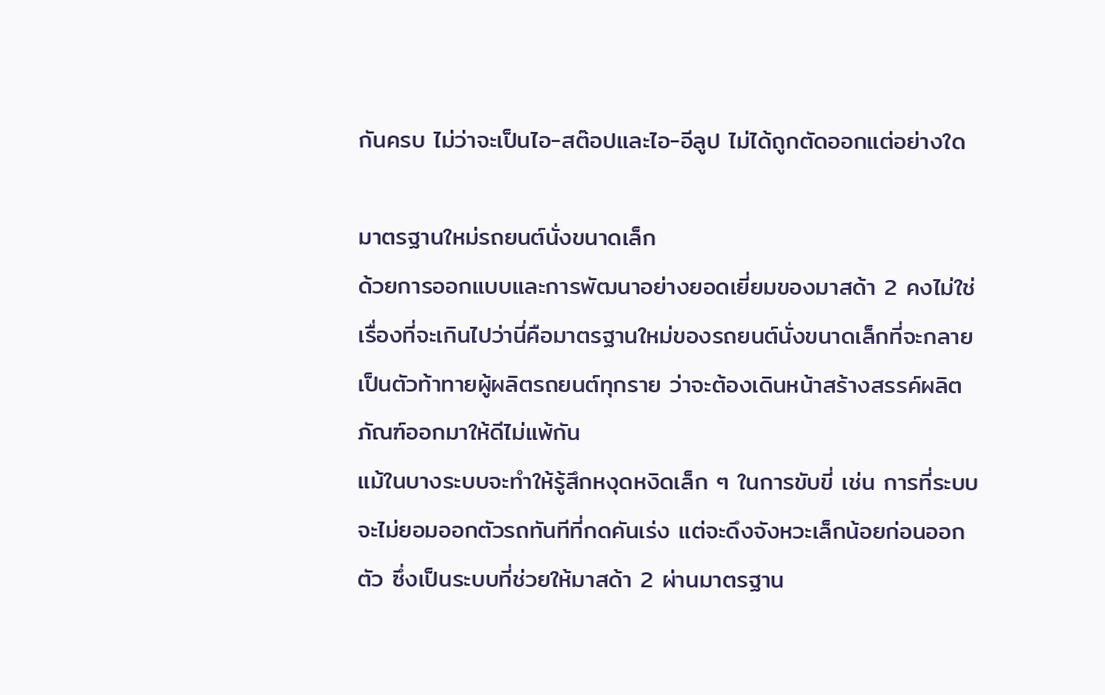กันครบ ไม่ว่าจะเป็นไอ-สต๊อปและไอ-อีลูป ไม่ได้ถูกตัดออกแต่อย่างใด

มาตรฐานใหม่รถยนต์นั่งขนาดเล็ก
ด้วยการออกแบบและการพัฒนาอย่างยอดเยี่ยมของมาสด้า 2 คงไม่ใช่เรื่องที่จะเกินไปว่านี่คือมาตรฐานใหม่ของรถยนต์นั่งขนาดเล็กที่จะกลายเป็นตัวท้าทายผู้ผลิตรถยนต์ทุกราย ว่าจะต้องเดินหน้าสร้างสรรค์ผลิตภัณฑ์ออกมาให้ดีไม่แพ้กัน
แม้ในบางระบบจะทำให้รู้สึกหงุดหงิดเล็ก ๆ ในการขับขี่ เช่น การที่ระบบจะไม่ยอมออกตัวรถทันทีที่กดคันเร่ง แต่จะดึงจังหวะเล็กน้อยก่อนออกตัว ซึ่งเป็นระบบที่ช่วยให้มาสด้า 2 ผ่านมาตรฐาน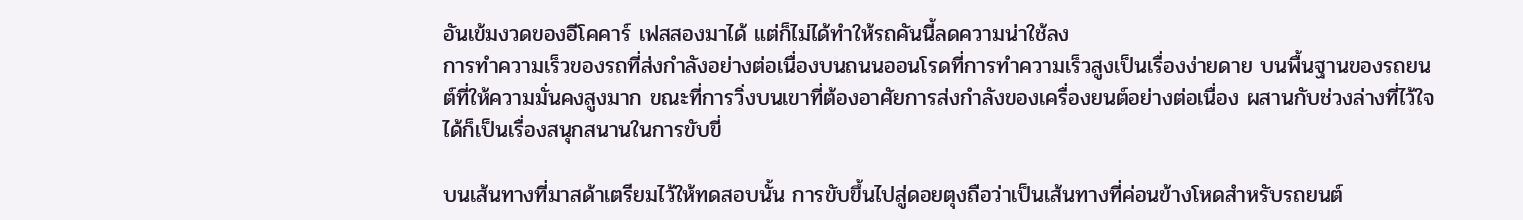อันเข้มงวดของอีโคคาร์ เฟสสองมาได้ แต่ก็ไม่ได้ทำให้รถคันนี้ลดความน่าใช้ลง
การทำความเร็วของรถที่ส่งกำลังอย่างต่อเนื่องบนถนนออนโรดที่การทำความเร็วสูงเป็นเรื่องง่ายดาย บนพื้นฐานของรถยนต์ที่ให้ความมั่นคงสูงมาก ขณะที่การวิ่งบนเขาที่ต้องอาศัยการส่งกำลังของเครื่องยนต์อย่างต่อเนื่อง ผสานกับช่วงล่างที่ไว้ใจได้ก็เป็นเรื่องสนุกสนานในการขับขี่

บนเส้นทางที่มาสด้าเตรียมไว้ให้ทดสอบนั้น การขับขึ้นไปสู่ดอยตุงถือว่าเป็นเส้นทางที่ค่อนข้างโหดสำหรับรถยนต์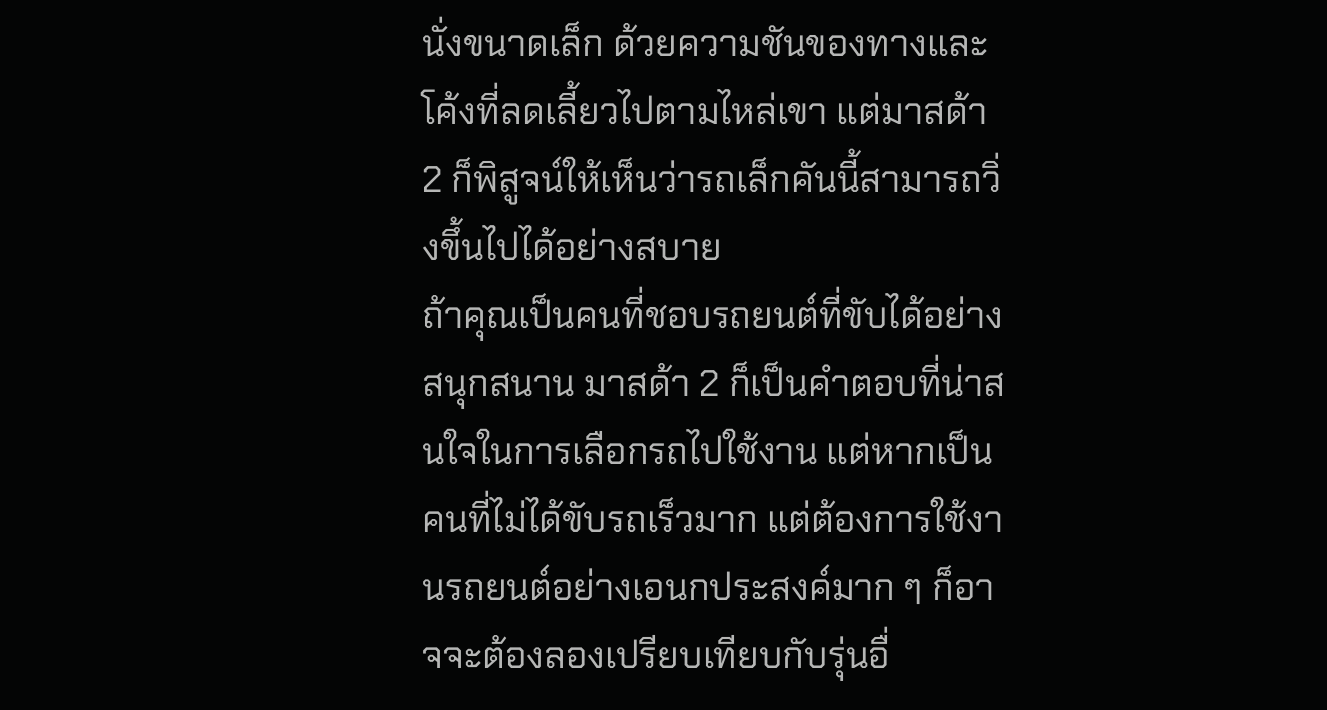นั่งขนาดเล็ก ด้วยความชันของทางและโค้งที่ลดเลี้ยวไปตามไหล่เขา แต่มาสด้า 2 ก็พิสูจน์ให้เห็นว่ารถเล็กคันนี้สามารถวิ่งขึ้นไปได้อย่างสบาย
ถ้าคุณเป็นคนที่ชอบรถยนต์ที่ขับได้อย่างสนุกสนาน มาสด้า 2 ก็เป็นคำตอบที่น่าสนใจในการเลือกรถไปใช้งาน แต่หากเป็นคนที่ไม่ได้ขับรถเร็วมาก แต่ต้องการใช้งานรถยนต์อย่างเอนกประสงค์มาก ๆ ก็อาจจะต้องลองเปรียบเทียบกับรุ่นอื่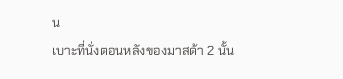น
เบาะที่นั่งตอนหลังของมาสด้า 2 นั้น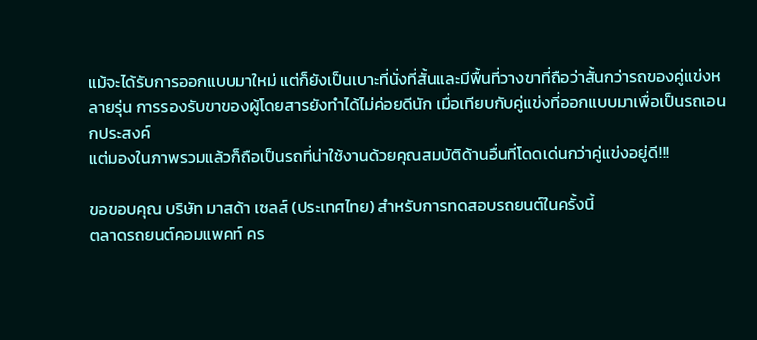แม้จะได้รับการออกแบบมาใหม่ แต่ก็ยังเป็นเบาะที่นั่งที่สั้นและมีพื้นที่วางขาที่ถือว่าสั้นกว่ารถของคู่แข่งหลายรุ่น การรองรับขาของผู้โดยสารยังทำได้ไม่ค่อยดีนัก เมื่อเทียบกับคู่แข่งที่ออกแบบมาเพื่อเป็นรถเอนกประสงค์
แต่มองในภาพรวมแล้วก็ถือเป็นรถที่น่าใช้งานด้วยคุณสมบัติด้านอื่นที่โดดเด่นกว่าคู่แข่งอยู่ดี!!!

ขอขอบคุณ บริษัท มาสด้า เซลส์ (ประเทศไทย) สำหรับการทดสอบรถยนต์ในครั้งนี้
ตลาดรถยนต์คอมแพคท์ คร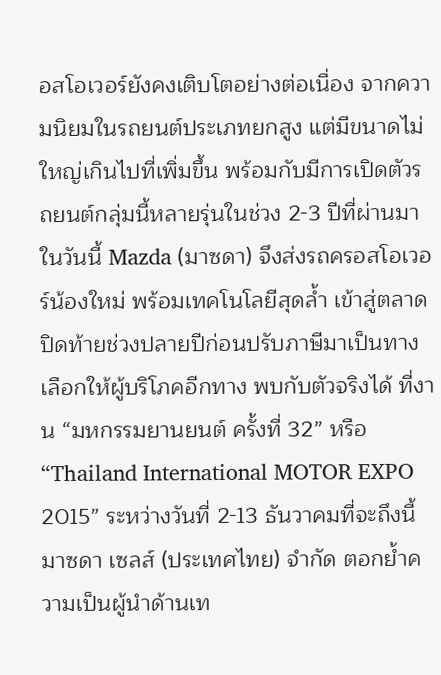อสโอเวอร์ยังคงเติบโตอย่างต่อเนื่อง จากความนิยมในรถยนต์ประเภทยกสูง แต่มีขนาดไม่ใหญ่เกินไปที่เพิ่มขึ้น พร้อมกับมีการเปิดตัวรถยนต์กลุ่มนี้หลายรุ่นในช่วง 2-3 ปีที่ผ่านมา ในวันนี้ Mazda (มาซดา) จึงส่งรถครอสโอเวอร์น้องใหม่ พร้อมเทคโนโลยีสุดล้ำ เข้าสู่ตลาด ปิดท้ายช่วงปลายปีก่อนปรับภาษีมาเป็นทางเลือกให้ผู้บริโภคอีกทาง พบกับตัวจริงได้ ที่งาน “มหกรรมยานยนต์ ครั้งที่ 32” หรือ “Thailand International MOTOR EXPO 2015” ระหว่างวันที่ 2-13 ธันวาคมที่จะถึงนี้
มาซดา เซลส์ (ประเทศไทย) จำกัด ตอกย้ำความเป็นผู้นำด้านเท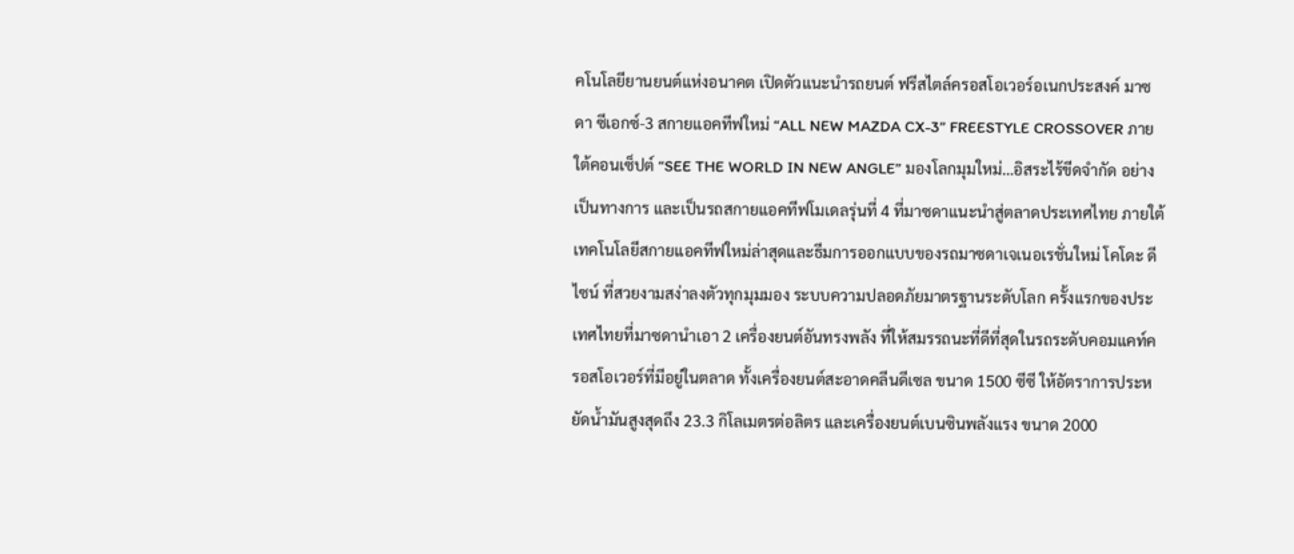คโนโลยียานยนต์แห่งอนาคต เปิดตัวแนะนำรถยนต์ ฟรีสไตล์ครอสโอเวอร์อเนกประสงค์ มาซดา ซีเอกซ์-3 สกายแอคทีฟใหม่ “ALL NEW MAZDA CX-3” FREESTYLE CROSSOVER ภายใต้คอนเซ็ปต์ “SEE THE WORLD IN NEW ANGLE” มองโลกมุมใหม่…อิสระไร้ขีดจำกัด อย่างเป็นทางการ และเป็นรถสกายแอคทีฟโมเดลรุ่นที่ 4 ที่มาซดาแนะนำสู่ตลาดประเทศไทย ภายใต้เทคโนโลยีสกายแอคทีฟใหม่ล่าสุดและธีมการออกแบบของรถมาซดาเจเนอเรชั่นใหม่ โคโดะ ดีไซน์ ที่สวยงามสง่าลงตัวทุกมุมมอง ระบบความปลอดภัยมาตรฐานระดับโลก ครั้งแรกของประเทศไทยที่มาซดานำเอา 2 เครื่องยนต์อันทรงพลัง ที่ให้สมรรถนะที่ดีที่สุดในรถระดับคอมแคท์ครอสโอเวอร์ที่มีอยู่ในตลาด ทั้งเครื่องยนต์สะอาดคลีนดีเซล ขนาด 1500 ซีซี ให้อัตราการประหยัดน้ำมันสูงสุดถึง 23.3 กิโลเมตรต่อลิตร และเครื่องยนต์เบนซินพลังแรง ขนาด 2000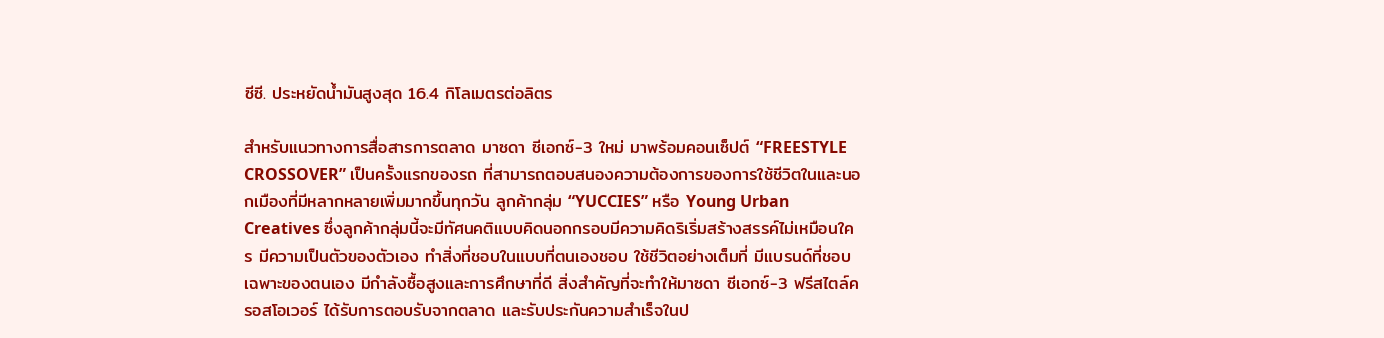ซีซี. ประหยัดน้ำมันสูงสุด 16.4 กิโลเมตรต่อลิตร

สำหรับแนวทางการสื่อสารการตลาด มาซดา ซีเอกซ์-3 ใหม่ มาพร้อมคอนเซ็ปต์ “FREESTYLE CROSSOVER” เป็นครั้งแรกของรถ ที่สามารถตอบสนองความต้องการของการใช้ชีวิตในและนอกเมืองที่มีหลากหลายเพิ่มมากขึ้นทุกวัน ลูกค้ากลุ่ม “YUCCIES” หรือ Young Urban Creatives ซึ่งลูกค้ากลุ่มนี้จะมีทัศนคติแบบคิดนอกกรอบมีความคิดริเริ่มสร้างสรรค์ไม่เหมือนใคร มีความเป็นตัวของตัวเอง ทำสิ่งที่ชอบในแบบที่ตนเองชอบ ใช้ชีวิตอย่างเต็มที่ มีแบรนด์ที่ชอบเฉพาะของตนเอง มีกำลังซื้อสูงและการศึกษาที่ดี สิ่งสำคัญที่จะทำให้มาซดา ซีเอกซ์-3 ฟรีสไตล์ครอสโอเวอร์ ได้รับการตอบรับจากตลาด และรับประกันความสำเร็จในป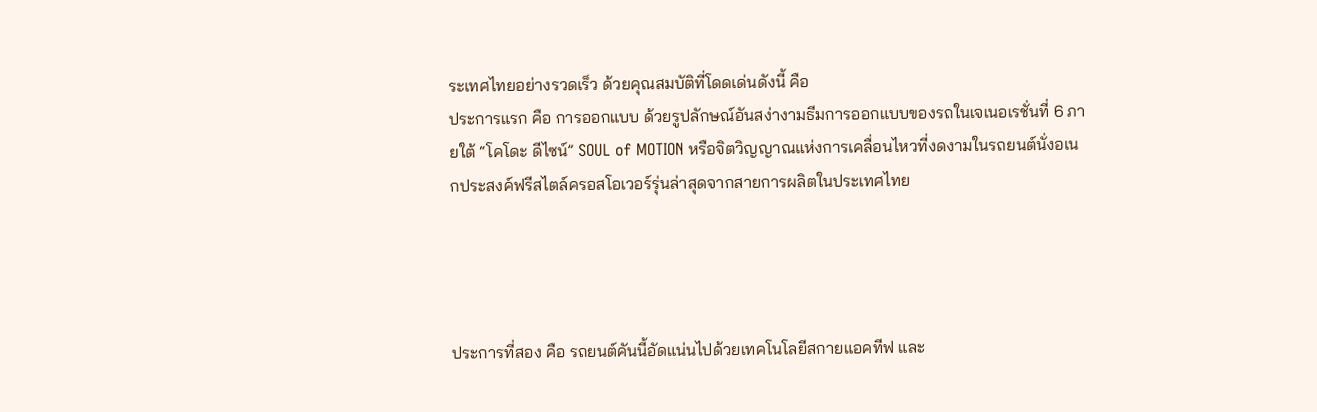ระเทศไทยอย่างรวดเร็ว ด้วยคุณสมบัติที่โดดเด่นดังนี้ คือ
ประการแรก คือ การออกแบบ ด้วยรูปลักษณ์อันสง่างามธีมการออกแบบของรถในเจเนอเรชั่นที่ 6 ภายใต้ “โคโดะ ดีไซน์” SOUL of MOTION หรือจิตวิญญาณแห่งการเคลื่อนไหวที่งดงามในรถยนต์นั่งอเนกประสงค์ฟรีสไตล์ครอสโอเวอร์รุ่นล่าสุดจากสายการผลิตในประเทศไทย




ประการที่สอง คือ รถยนต์คันนี้อัดแน่นไปด้วยเทคโนโลยีสกายแอคทีฟ และ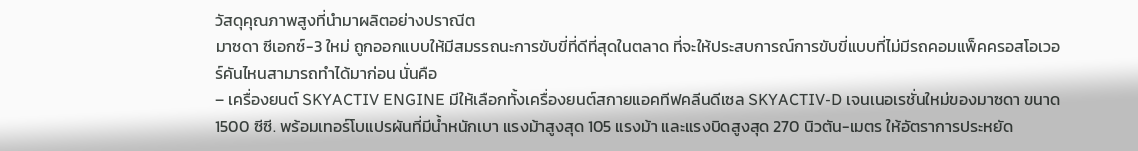วัสดุคุณภาพสูงที่นำมาผลิตอย่างปราณีต
มาซดา ซีเอกซ์-3 ใหม่ ถูกออกแบบให้มีสมรรถนะการขับขี่ที่ดีที่สุดในตลาด ที่จะให้ประสบการณ์การขับขี่แบบที่ไม่มีรถคอมแพ็คครอสโอเวอร์คันไหนสามารถทำได้มาก่อน นั่นคือ
– เครื่องยนต์ SKYACTIV ENGINE มีให้เลือกทั้งเครื่องยนต์สกายแอคทีฟคลีนดีเซล SKYACTIV-D เจนเนอเรชั่นใหม่ของมาซดา ขนาด 1500 ซีซี. พร้อมเทอร์โบแปรผันที่มีน้ำหนักเบา แรงม้าสูงสุด 105 แรงม้า และแรงบิดสูงสุด 270 นิวตัน-เมตร ให้อัตราการประหยัด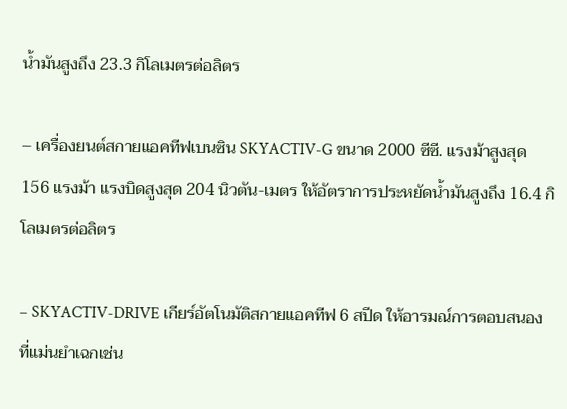น้ำมันสูงถึง 23.3 กิโลเมตรต่อลิตร

– เครื่องยนต์สกายแอคทีฟเบนซิน SKYACTIV-G ขนาด 2000 ซีซี. แรงม้าสูงสุด 156 แรงม้า แรงบิดสูงสุด 204 นิวตัน-เมตร ให้อัตราการประหยัดน้ำมันสูงถึง 16.4 กิโลเมตรต่อลิตร

– SKYACTIV-DRIVE เกียร์อัตโนมัติสกายแอคทีฟ 6 สปีด ให้อารมณ์การตอบสนองที่แม่นยำเฉกเช่น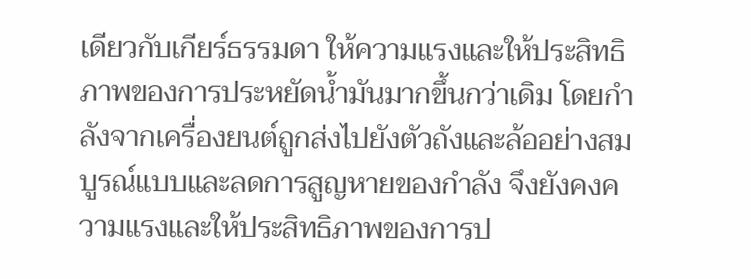เดียวกับเกียร์ธรรมดา ให้ความแรงและให้ประสิทธิภาพของการประหยัดน้ำมันมากขึ้นกว่าเดิม โดยกำลังจากเครื่องยนต์ถูกส่งไปยังตัวถังและล้ออย่างสมบูรณ์แบบและลดการสูญหายของกำลัง จึงยังคงความแรงและให้ประสิทธิภาพของการป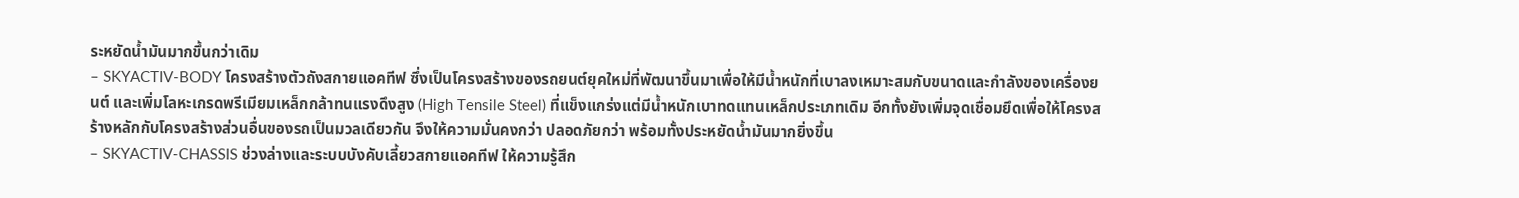ระหยัดน้ำมันมากขึ้นกว่าเดิม
– SKYACTIV-BODY โครงสร้างตัวถังสกายแอคทีฟ ซึ่งเป็นโครงสร้างของรถยนต์ยุคใหม่ที่พัฒนาขึ้นมาเพื่อให้มีน้ำหนักที่เบาลงเหมาะสมกับขนาดและกำลังของเครื่องยนต์ และเพิ่มโลหะเกรดพรีเมียมเหล็กกล้าทนแรงดึงสูง (High Tensile Steel) ที่แข็งแกร่งแต่มีน้ำหนักเบาทดแทนเหล็กประเภทเดิม อีกทั้งยังเพิ่มจุดเชื่อมยึดเพื่อให้โครงสร้างหลักกับโครงสร้างส่วนอื่นของรถเป็นมวลเดียวกัน จึงให้ความมั่นคงกว่า ปลอดภัยกว่า พร้อมทั้งประหยัดน้ำมันมากยิ่งขึ้น
– SKYACTIV-CHASSIS ช่วงล่างและระบบบังคับเลี้ยวสกายแอคทีฟ ให้ความรู้สึก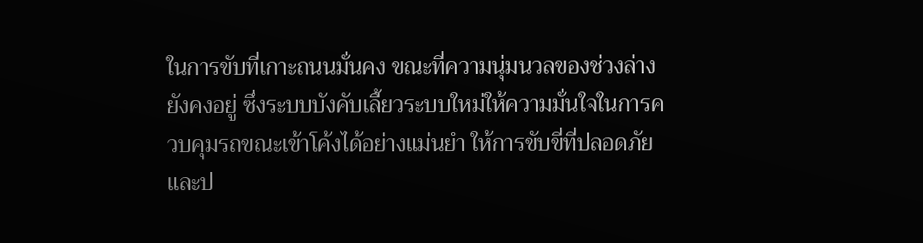ในการขับที่เกาะถนนมั่นคง ขณะที่ความนุ่มนวลของช่วงล่างยังคงอยู่ ซึ่งระบบบังคับเลี้ยวระบบใหม่ให้ความมั่นใจในการควบคุมรถขณะเข้าโค้งได้อย่างแม่นยำ ให้การขับขี่ที่ปลอดภัยและป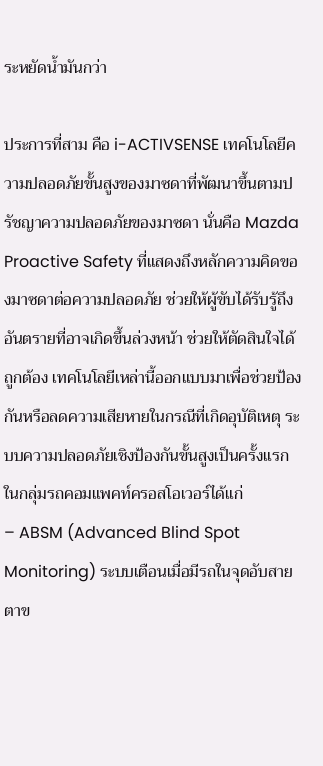ระหยัดน้ำมันกว่า

ประการที่สาม คือ i-ACTIVSENSE เทคโนโลยีความปลอดภัยขั้นสูงของมาซดาที่พัฒนาขึ้นตามปรัชญาความปลอดภัยของมาซดา นั่นคือ Mazda Proactive Safety ที่แสดงถึงหลักความคิดของมาซดาต่อความปลอดภัย ช่วยให้ผู้ขับได้รับรู้ถึงอันตรายที่อาจเกิดขึ้นล่วงหน้า ช่วยให้ตัดสินใจได้ถูกต้อง เทคโนโลยีเหล่านี้ออกแบบมาเพื่อช่วยป้องกันหรือลดความเสียหายในกรณีที่เกิดอุบัติเหตุ ระบบความปลอดภัยเชิงป้องกันขั้นสูงเป็นครั้งแรกในกลุ่มรถคอมแพคท์ครอสโอเวอร์ได้แก่
– ABSM (Advanced Blind Spot Monitoring) ระบบเตือนเมื่อมีรถในจุดอับสายตาข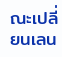ณะเปลี่ยนเลน